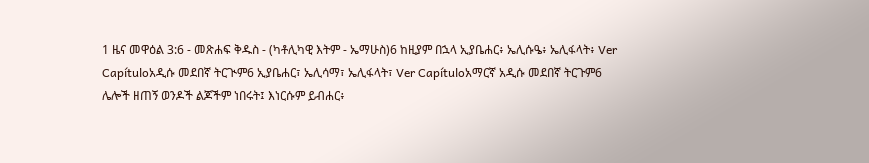1 ዜና መዋዕል 3:6 - መጽሐፍ ቅዱስ - (ካቶሊካዊ እትም - ኤማሁስ)6 ከዚያም በኋላ ኢያቤሐር፥ ኤሊሱዔ፥ ኤሊፋላት፥ Ver Capítuloአዲሱ መደበኛ ትርጒም6 ኢያቤሐር፣ ኤሊሳማ፣ ኤሊፋላት፣ Ver Capítuloአማርኛ አዲሱ መደበኛ ትርጉም6 ሌሎች ዘጠኝ ወንዶች ልጆችም ነበሩት፤ እነርሱም ይብሐር፥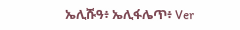ኤሊሹዓ፥ ኤሊፋሌጥ፥ Ver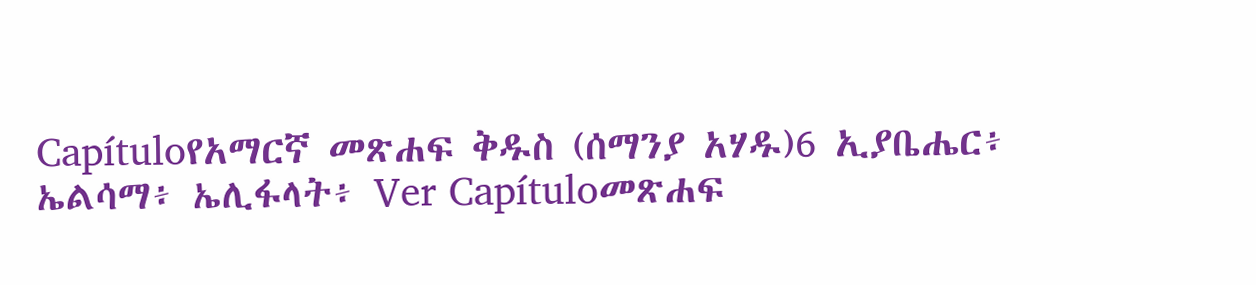Capítuloየአማርኛ መጽሐፍ ቅዱስ (ሰማንያ አሃዱ)6 ኢያቤሔር፥ ኤልሳማ፥ ኤሊፋላት፥ Ver Capítuloመጽሐፍ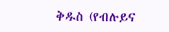ቅዱስ (የብሉይና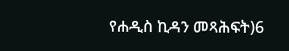የሐዲስ ኪዳን መጻሕፍት)6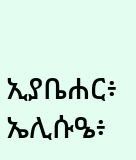ኢያቤሐር፥ ኤሊሱዔ፥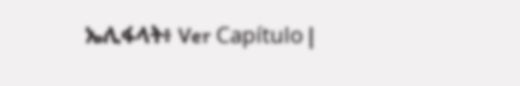ኤሊፋላት፥ Ver Capítulo |